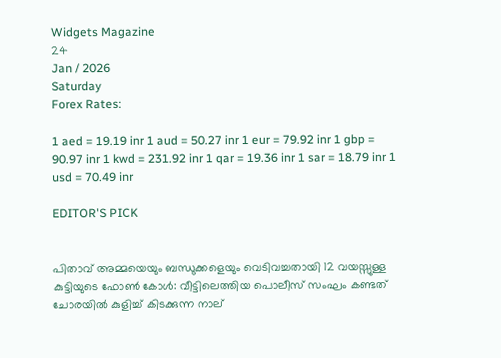Widgets Magazine
24
Jan / 2026
Saturday
Forex Rates:

1 aed = 19.19 inr 1 aud = 50.27 inr 1 eur = 79.92 inr 1 gbp = 90.97 inr 1 kwd = 231.92 inr 1 qar = 19.36 inr 1 sar = 18.79 inr 1 usd = 70.49 inr

EDITOR'S PICK


പിതാവ് അമ്മയെയും ബന്ധുക്കളെയും വെടിവച്ചതായി 12 വയസ്സുള്ള കുട്ടിയുടെ ഫോൺ കോൾ: വീട്ടിലെത്തിയ പൊലീസ് സംഘം കണ്ടത് ചോരയിൽ കുളിച്ച് കിടക്കുന്ന നാല്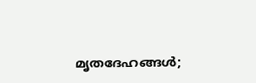മൃതദേഹങ്ങൾ;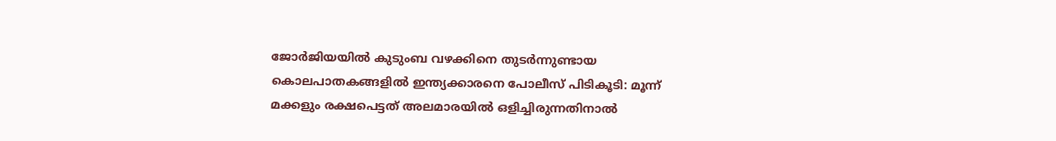ജോർജിയയിൽ കുടുംബ വഴക്കിനെ തുടർന്നുണ്ടായ കൊലപാതകങ്ങളിൽ ഇന്ത്യക്കാരനെ പോലീസ് പിടികൂടി: മൂന്ന് മക്കളും രക്ഷപെട്ടത് അലമാരയിൽ ഒളിച്ചിരുന്നതിനാൽ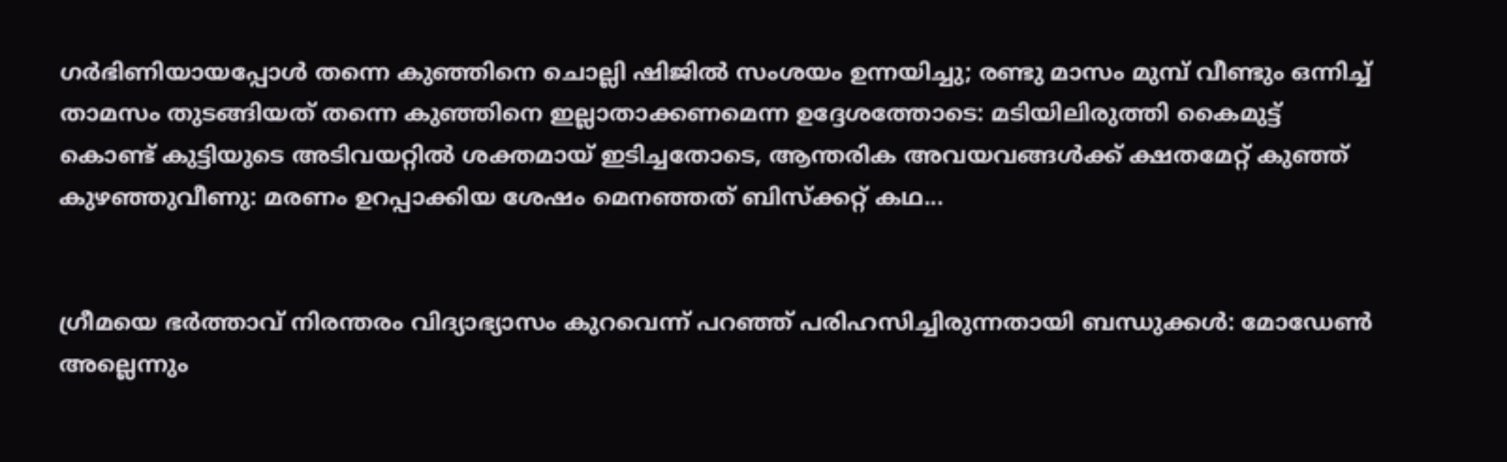ഗര്‍ഭിണിയായപ്പോള്‍ തന്നെ കുഞ്ഞിനെ ചൊല്ലി ഷിജില്‍ സംശയം ഉന്നയിച്ചു; രണ്ടു മാസം മുമ്പ് വീണ്ടും ഒന്നിച്ച് താമസം തുടങ്ങിയത് തന്നെ കുഞ്ഞിനെ ഇല്ലാതാക്കണമെന്ന ഉദ്ദേശത്തോടെ: മടിയിലിരുത്തി കൈമുട്ട് കൊണ്ട് കുട്ടിയുടെ അടിവയറ്റില്‍ ശക്തമായ് ഇടിച്ചതോടെ, ആന്തരിക അവയവങ്ങള്‍ക്ക് ക്ഷതമേറ്റ് കുഞ്ഞ് കുഴഞ്ഞുവീണു: മരണം ഉറപ്പാക്കിയ ശേഷം മെനഞ്ഞത് ബിസ്ക്കറ്റ് കഥ...


ഗ്രീമയെ ഭർത്താവ് നിരന്തരം വിദ്യാഭ്യാസം കുറവെന്ന് പറഞ്ഞ് പരിഹസിച്ചിരുന്നതായി ബന്ധുക്കൾ: മോഡേണ്‍ അല്ലെന്നും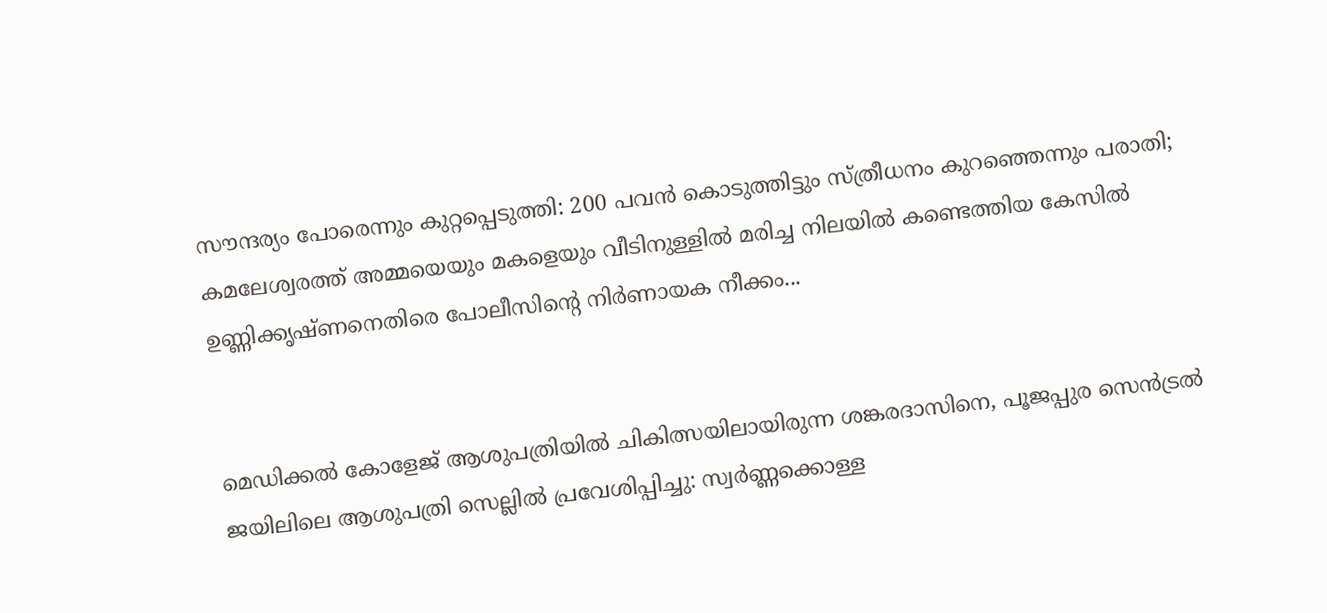സൗന്ദര്യം പോരെന്നും കുറ്റപ്പെടുത്തി: 200 പവൻ കൊടുത്തിട്ടും സ്ത്രീധനം കുറഞ്ഞെന്നും പരാതി; കമലേശ്വരത്ത് അമ്മയെയും മകളെയും വീടിനുള്ളിൽ മരിച്ച നിലയിൽ കണ്ടെത്തിയ കേസിൽ ഉണ്ണിക്കൃഷ്ണനെതിരെ പോലീസിന്റെ നിർണായക നീക്കം...


മെഡിക്കൽ കോളേജ് ആശുപത്രിയിൽ ചികിത്സയിലായിരുന്ന ശങ്കരദാസിനെ, പൂജപ്പുര സെൻട്രൽ ജയിലിലെ ആശുപത്രി സെല്ലിൽ പ്രവേശിപ്പിച്ചു: സ്വർണ്ണക്കൊള്ള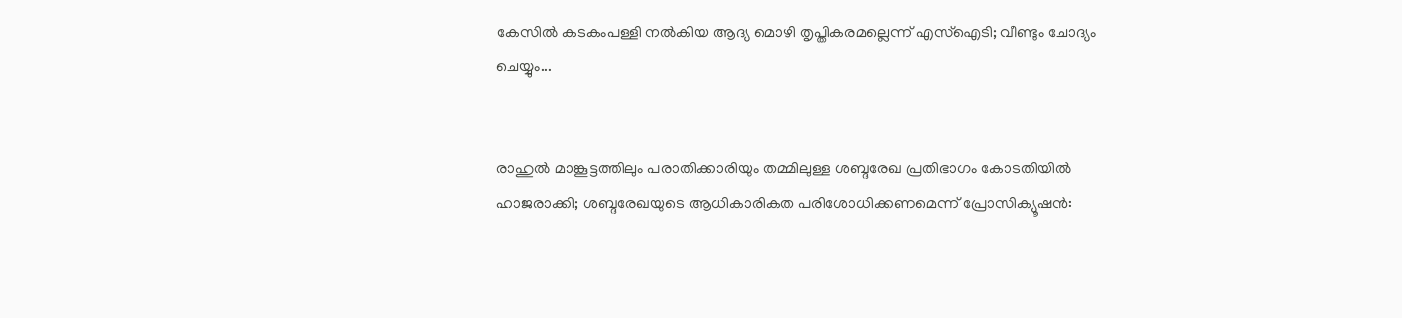കേസിൽ കടകംപള്ളി നല്‍കിയ ആദ്യ മൊഴി തൃപ്തികരമല്ലെന്ന് എസ്‌ഐടി; വീണ്ടും ചോദ്യം ചെയ്യും...


രാഹുൽ മാങ്കൂട്ടത്തിലും പരാതിക്കാരിയും തമ്മിലുള്ള ശബ്ദരേഖ പ്രതിഭാഗം കോടതിയിൽ ഹാജരാക്കി; ശബ്ദരേഖയുടെ ആധികാരികത പരിശോധിക്കണമെന്ന് പ്രോസിക്യൂഷൻ: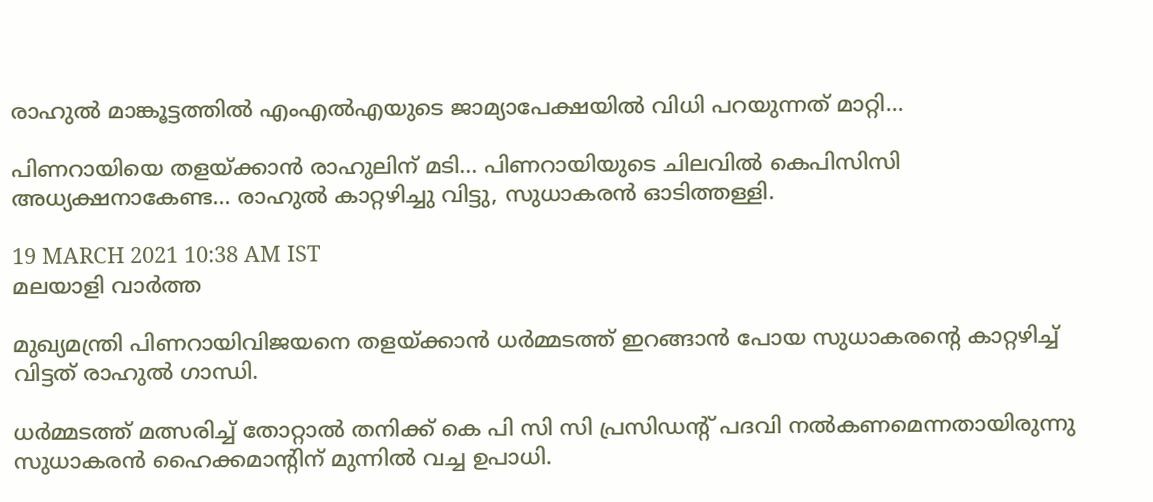രാഹുല്‍ മാങ്കൂട്ടത്തില്‍ എംഎല്‍എയുടെ ജാമ്യാപേക്ഷയില്‍ വിധി പറയുന്നത് മാറ്റി...

പിണറായിയെ തളയ്‌ക്കാൻ രാഹുലിന് മടി... പിണറായിയുടെ ചിലവിൽ കെപിസിസി അധ്യക്ഷനാകേണ്ട... രാഹുൽ കാറ്റഴിച്ചു വിട്ടു, സുധാകരൻ ഓടിത്തള്ളി.

19 MARCH 2021 10:38 AM IST
മലയാളി വാര്‍ത്ത

മുഖ്യമന്ത്രി പിണറായിവിജയനെ തളയ്ക്കാന്‍ ധര്‍മ്മടത്ത് ഇറങ്ങാന്‍ പോയ സുധാകരന്റെ കാറ്റഴിച്ച് വിട്ടത് രാഹുല്‍ ഗാന്ധി.

ധര്‍മ്മടത്ത് മത്സരിച്ച് തോറ്റാല്‍ തനിക്ക് കെ പി സി സി പ്രസിഡന്റ് പദവി നല്‍കണമെന്നതായിരുന്നു സുധാകരന്‍ ഹൈക്കമാന്റിന് മുന്നില്‍ വച്ച ഉപാധി.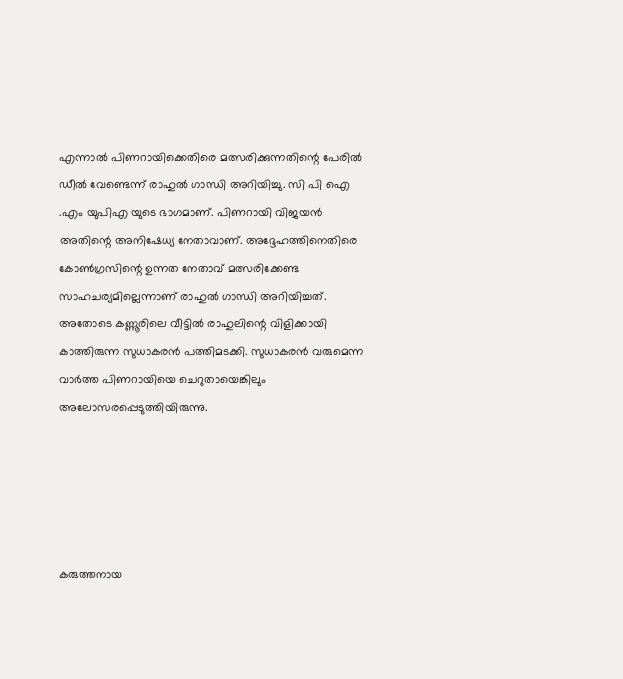എന്നാല്‍ പിണറായിക്കെതിരെ മത്സരിക്കുന്നതിന്റെ പേരില്‍ ഡീല്‍ വേണ്ടെന്ന് രാഹുല്‍ ഗാന്ധി അറിയിച്ചു. സി പി ഐ .എം യുപിഎ യുടെ ഭാഗമാണ്. പിണറായി വിജയന്‍ അതിന്റെ അനിഷേധ്യ നേതാവാണ്. അദ്ദേഹത്തിനെതിരെ കോണ്‍ഗ്രസിന്റെ ഉന്നത നേതാവ് മത്സരിക്കേണ്ട സാഹചര്യമില്ലെന്നാണ് രാഹുല്‍ ഗാന്ധി അറിയിച്ചത്. അതോടെ കണ്ണൂരിലെ വീട്ടില്‍ രാഹുലിന്റെ വിളിക്കായി കാത്തിരുന്ന സുധാകരന്‍ പത്തിമടക്കി. സുധാകരന്‍ വരുമെന്ന വാര്‍ത്ത പിണറായിയെ ചെറുതായെങ്കിലും അലോസരപ്പെടുത്തിയിരുന്നു.





കരുത്തനായ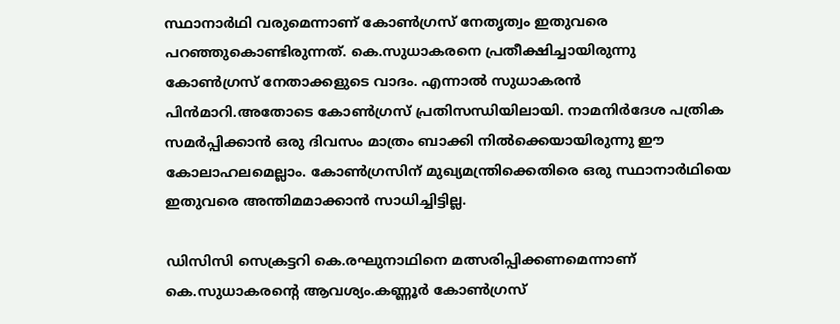സ്ഥാനാര്‍ഥി വരുമെന്നാണ് കോണ്‍ഗ്രസ് നേതൃത്വം ഇതുവരെ പറഞ്ഞുകൊണ്ടിരുന്നത്. കെ.സുധാകരനെ പ്രതീക്ഷിച്ചായിരുന്നു കോണ്‍ഗ്രസ് നേതാക്കളുടെ വാദം. എന്നാല്‍ സുധാകരന്‍ പിന്‍മാറി.അതോടെ കോണ്‍ഗ്രസ് പ്രതിസന്ധിയിലായി. നാമനിര്‍ദേശ പത്രിക സമര്‍പ്പിക്കാന്‍ ഒരു ദിവസം മാത്രം ബാക്കി നില്‍ക്കെയായിരുന്നു ഈ കോലാഹലമെല്ലാം. കോണ്‍ഗ്രസിന് മുഖ്യമന്ത്രിക്കെതിരെ ഒരു സ്ഥാനാര്‍ഥിയെ ഇതുവരെ അന്തിമമാക്കാന്‍ സാധിച്ചിട്ടില്ല.

ഡിസിസി സെക്രട്ടറി കെ.രഘുനാഥിനെ മത്സരിപ്പിക്കണമെന്നാണ് കെ.സുധാകരന്റെ ആവശ്യം.കണ്ണൂര്‍ കോണ്‍ഗ്രസ്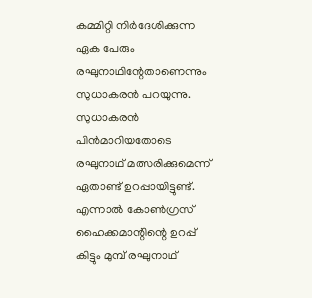കമ്മിറ്റി നിര്‍ദേശിക്കുന്ന ഏക പേരും രഘുനാഥിന്റേതാണെന്നും സുധാകരന്‍ പറയുന്നു. സുധാകരന്‍ പിന്‍മാറിയതോടെ രഘുനാഥ് മത്സരിക്കുമെന്ന് ഏതാണ്ട് ഉറപ്പായിട്ടുണ്ട്. എന്നാല്‍ കോണ്‍ഗ്രസ് ഹൈക്കമാന്റിന്റെ ഉറപ്പ് കിട്ടും മുമ്പ് രഘുനാഥ്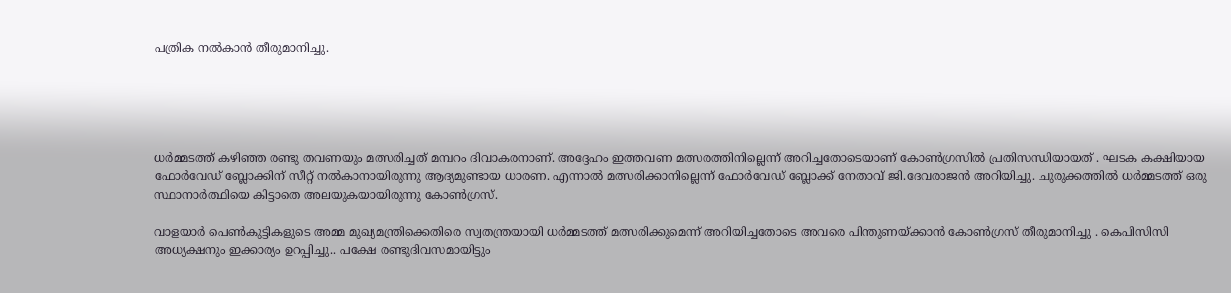പത്രിക നല്‍കാന്‍ തീരുമാനിച്ചു.





ധര്‍മ്മടത്ത് കഴിഞ്ഞ രണ്ടു തവണയും മത്സരിച്ചത് മമ്പറം ദിവാകരനാണ്. അദ്ദേഹം ഇത്തവണ മത്സരത്തിനില്ലെന്ന് അറിച്ചതോടെയാണ് കോണ്‍ഗ്രസില്‍ പ്രതിസന്ധിയായത് . ഘടക കക്ഷിയായ ഫോര്‍വേഡ് ബ്ലോക്കിന് സീറ്റ് നല്‍കാനായിരുന്നു ആദ്യമുണ്ടായ ധാരണ. എന്നാല്‍ മത്സരിക്കാനില്ലെന്ന് ഫോര്‍വേഡ് ബ്ലോക്ക് നേതാവ് ജി.ദേവരാജന്‍ അറിയിച്ചു. ചുരുക്കത്തില്‍ ധര്‍മ്മടത്ത് ഒരു സ്ഥാനാര്‍ത്ഥിയെ കിട്ടാതെ അലയുകയായിരുന്നു കോണ്‍ഗ്രസ്.

വാളയാര്‍ പെണ്‍കുട്ടികളുടെ അമ്മ മുഖ്യമന്ത്രിക്കെതിരെ സ്വതന്ത്രയായി ധര്‍മ്മടത്ത് മത്സരിക്കുമെന്ന് അറിയിച്ചതോടെ അവരെ പിന്തുണയ്ക്കാന്‍ കോണ്‍ഗ്രസ് തീരുമാനിച്ചു . കെപിസിസി അധ്യക്ഷനും ഇക്കാര്യം ഉറപ്പിച്ചു.. പക്ഷേ രണ്ടുദിവസമായിട്ടും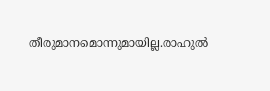തീരുമാനമൊന്നുമായില്ല.രാഹുല്‍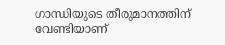ഗാന്ധിയുടെ തീരുമാനത്തിന് വേണ്ടിയാണ്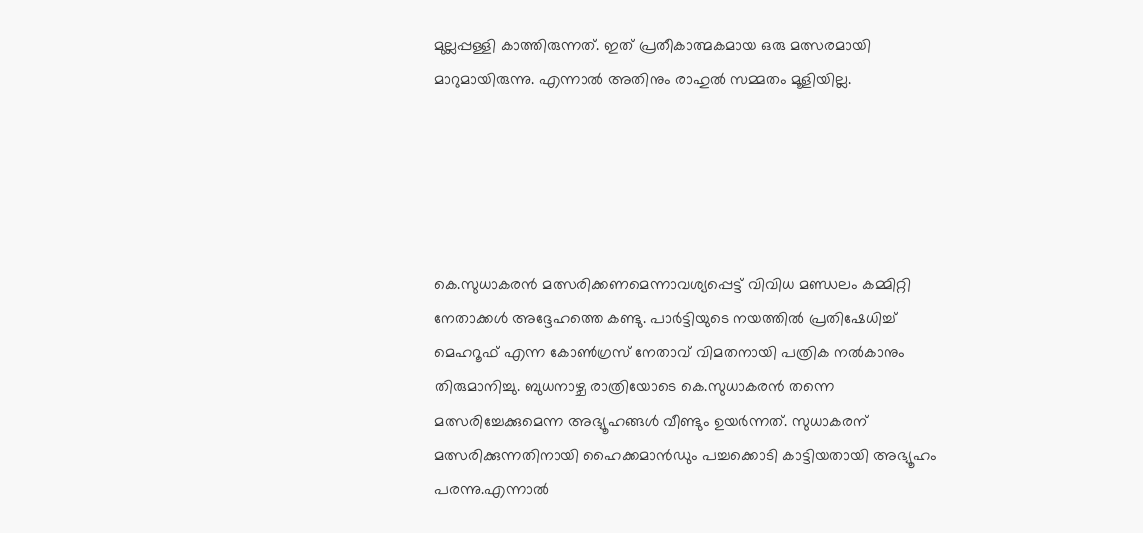മുല്ലപ്പള്ളി കാത്തിരുന്നത്. ഇത് പ്രതീകാത്മകമായ ഒരു മത്സരമായി മാറുമായിരുന്നു. എന്നാല്‍ അതിനും രാഹുല്‍ സമ്മതം മൂളിയില്ല.





കെ.സുധാകരന്‍ മത്സരിക്കണമെന്നാവശ്യപ്പെട്ട് വിവിധ മണ്ഡലം കമ്മിറ്റി നേതാക്കള്‍ അദ്ദേഹത്തെ കണ്ടു. പാര്‍ട്ടിയുടെ നയത്തില്‍ പ്രതിഷേധിച്ച് മെഹറൂഫ് എന്ന കോണ്‍ഗ്രസ് നേതാവ് വിമതനായി പത്രിക നല്‍കാനും തിരുമാനിച്ചു. ബുധനാഴ്ച രാത്രിയോടെ കെ.സുധാകരന്‍ തന്നെ മത്സരിച്ചേക്കുമെന്ന അഭ്യൂഹങ്ങള്‍ വീണ്ടും ഉയര്‍ന്നത്. സുധാകരന് മത്സരിക്കുന്നതിനായി ഹൈക്കമാന്‍ഡും പച്ചക്കൊടി കാട്ടിയതായി അഭ്യൂഹം പരന്നു.എന്നാല്‍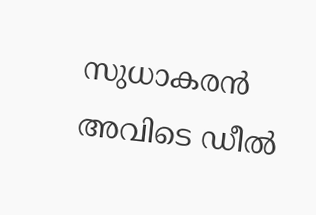സുധാകരന്‍ അവിടെ ഡീല്‍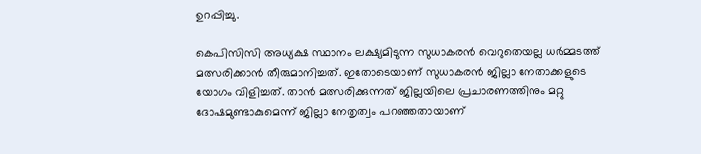ഉറപ്പിച്ചു.

കെപിസിസി അധ്യക്ഷ സ്ഥാനം ലക്ഷ്യമിടുന്ന സുധാകരന്‍ വെറുതെയല്ല ധര്‍മ്മടത്ത് മത്സരിക്കാന്‍ തീരുമാനിച്ചത്. ഇതോടെയാണ് സുധാകരന്‍ ജില്ലാ നേതാക്കളുടെ യോഗം വിളിച്ചത്. താന്‍ മത്സരിക്കുന്നത് ജില്ലയിലെ പ്രചാരണത്തിനും മറ്റു ദോഷമുണ്ടാകുമെന്ന് ജില്ലാ നേതൃത്വം പറഞ്ഞതായാണ്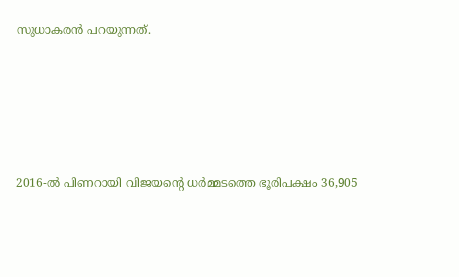സുധാകരന്‍ പറയുന്നത്.





2016-ല്‍ പിണറായി വിജയന്റെ ധര്‍മ്മടത്തെ ഭൂരിപക്ഷം 36,905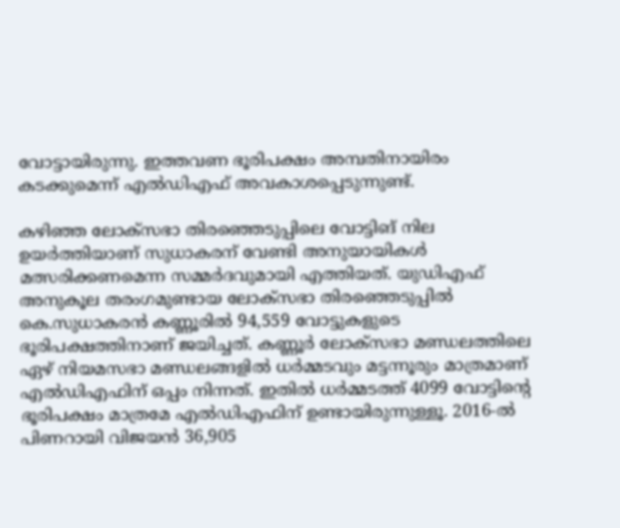വോട്ടായിരുന്നു. ഇത്തവണ ഭൂരിപക്ഷം അമ്പതിനായിരം കടക്കുമെന്ന് എല്‍ഡിഎഫ് അവകാശപ്പെടുന്നുണ്ട്.

കഴിഞ്ഞ ലോക്‌സഭാ തിരഞ്ഞെടുപ്പിലെ വോട്ടിങ് നില ഉയര്‍ത്തിയാണ് സുധാകരന് വേണ്ടി അനുയായികള്‍ മത്സരിക്കണമെന്ന സമ്മര്‍ദവുമായി എത്തിയത്. യുഡിഎഫ് അനുകൂല തരംഗമുണ്ടായ ലോക്‌സഭാ തിരഞ്ഞെടുപ്പില്‍ കെ.സുധാകരന്‍ കണ്ണൂരില്‍ 94,559 വോട്ടുകളുടെ ഭൂരിപക്ഷത്തിനാണ് ജയിച്ചത്. കണ്ണൂര്‍ ലോക്‌സഭാ മണ്ഡലത്തിലെ ഏഴ് നിയമസഭാ മണ്ഡലങ്ങളില്‍ ധര്‍മ്മടവും മട്ടന്നൂരും മാത്രമാണ് എല്‍ഡിഎഫിന് ഒപ്പം നിന്നത്. ഇതില്‍ ധര്‍മ്മടത്ത് 4099 വോട്ടിന്റെ ഭൂരിപക്ഷം മാത്രമേ എല്‍ഡിഎഫിന് ഉണ്ടായിരുന്നുള്ളൂ. 2016-ല്‍ പിണറായി വിജയന്‍ 36,905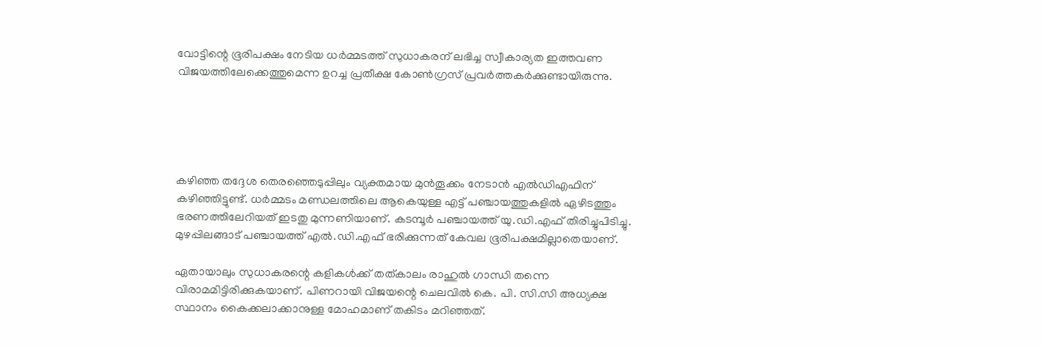വോട്ടിന്റെ ഭൂരിപക്ഷം നേടിയ ധര്‍മ്മടത്ത് സുധാകരന് ലഭിച്ച സ്വീകാര്യത ഇത്തവണ വിജയത്തിലേക്കെത്തുമെന്ന ഉറച്ച പ്രതീക്ഷ കോണ്‍ഗ്രസ് പ്രവര്‍ത്തകര്‍ക്കുണ്ടായിരുന്നു.





കഴിഞ്ഞ തദ്ദേശ തെരഞ്ഞെടുപ്പിലും വ്യക്തമായ മുന്‍തൂക്കം നേടാന്‍ എല്‍ഡിഎഫിന് കഴിഞ്ഞിട്ടുണ്ട്. ധര്‍മ്മടം മണ്ഡലത്തിലെ ആകെയുള്ള എട്ട് പഞ്ചായത്തുകളില്‍ ഏഴിടത്തും ഭരണത്തിലേറിയത് ഇടതു മുന്നണിയാണ്. കടമ്പൂര്‍ പഞ്ചായത്ത് യു.ഡി.എഫ് തിരിച്ചുപിടിച്ചു. മുഴപ്പിലങ്ങാട് പഞ്ചായത്ത് എല്‍.ഡി.എഫ് ഭരിക്കുന്നത് കേവല ഭൂരിപക്ഷമില്ലാതെയാണ്.

ഏതായാലും സുധാകരന്റെ കളികള്‍ക്ക് തത്കാലം രാഹുല്‍ ഗാന്ധി തന്നെ വിരാമമിട്ടിരിക്കുകയാണ്. പിണറായി വിജയന്റെ ചെലവില്‍ കെ. പി. സി.സി അധ്യക്ഷ സ്ഥാനം കൈക്കലാക്കാനുള്ള മോഹമാണ് തകിടം മറിഞ്ഞത്.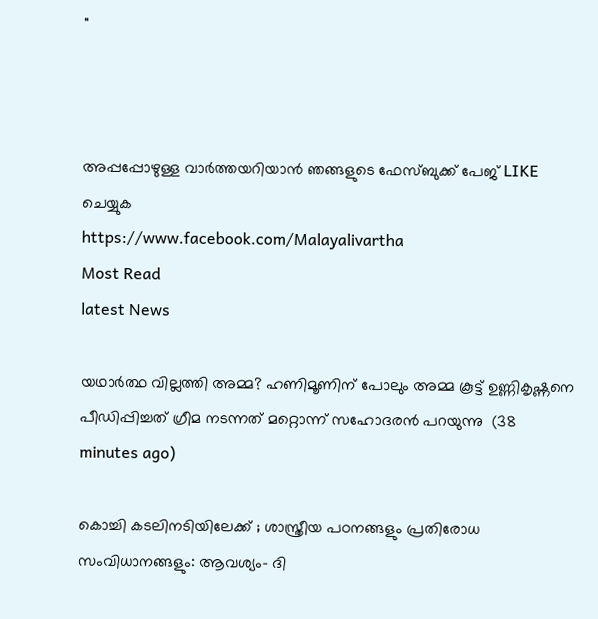"



അപ്പപ്പോഴുള്ള വാര്‍ത്തയറിയാന്‍ ഞങ്ങളുടെ ഫേസ്‌ബുക്ക്‌ പേജ് LIKE ചെയ്യുക
https://www.facebook.com/Malayalivartha
Most Read
latest News

യഥാർത്ഥ വില്ലത്തി അമ്മ? ഹണിമൂണിന് പോലും അമ്മ കൂട്ട് ഉണ്ണികൃഷ്ണനെ പീഡിപ്പിച്ചത് ഗ്രീമ നടന്നത് മറ്റൊന്ന് സഹോദരൻ പറയുന്നു  (38 minutes ago)

കൊച്ചി കടലിനടിയിലേക്ക് ; ശാസ്ത്രീയ പഠനങ്ങളും പ്രതിരോധ സംവിധാനങ്ങളും: ആവശ്യം- ദി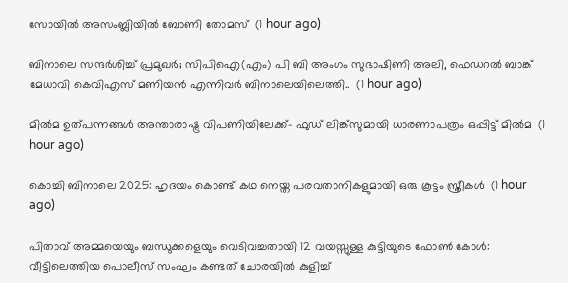സോയില്‍ അസംബ്ലിയില്‍ ബോണി തോമസ്  (1 hour ago)

ബിനാലെ സന്ദര്‍ശിച്ച് പ്രമുഖര്‍; സിപിഐ(എം) പി ബി അംഗം സുഭാഷിണി അലി, ഫെഡറല്‍ ബാങ്ക് മേധാവി കെവിഎസ് മണിയന്‍ എന്നിവര്‍ ബിനാലെയിലെത്തി..  (1 hour ago)

മില്‍മ ഉത്പന്നങ്ങള്‍ അന്താരാഷ്ട്ര വിപണിയിലേക്ക്- ഫുഡ് ലിങ്ക്സുമായി ധാരണാപത്രം ഒപ്പിട്ട് മില്‍മ  (1 hour ago)

കൊച്ചി ബിനാലെ 2025: ഹൃദയം കൊണ്ട് കഥ നെയ്ത പരവതാനികളുമായി ഒരു കൂട്ടം സ്ത്രീകൾ  (1 hour ago)

പിതാവ് അമ്മയെയും ബന്ധുക്കളെയും വെടിവച്ചതായി 12 വയസ്സുള്ള കുട്ടിയുടെ ഫോൺ കോൾ: വീട്ടിലെത്തിയ പൊലീസ് സംഘം കണ്ടത് ചോരയിൽ കുളിച്ച്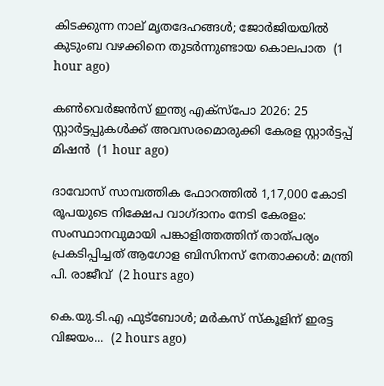കിടക്കുന്ന നാല് മൃതദേഹങ്ങൾ; ജോർജിയയിൽ കുടുംബ വഴക്കിനെ തുടർന്നുണ്ടായ കൊലപാത  (1 hour ago)

കൺവെർജൻസ് ഇന്ത്യ എക്‌സ്‌പോ 2026: 25 സ്റ്റാർട്ടപ്പുകൾക്ക് അവസരമൊരുക്കി കേരള സ്റ്റാർട്ടപ്പ് മിഷൻ  (1 hour ago)

ദാവോസ് സാമ്പത്തിക ഫോറത്തില്‍ 1,17,000 കോടി രൂപയുടെ നിക്ഷേപ വാഗ്ദാനം നേടി കേരളം: സംസ്ഥാനവുമായി പങ്കാളിത്തത്തിന് താത്പര്യം പ്രകടിപ്പിച്ചത് ആഗോള ബിസിനസ് നേതാക്കള്‍: മന്ത്രി പി. രാജീവ്  (2 hours ago)

കെ.യു.ടി.എ ഫുട്‌ബോൾ; മർകസ് സ്കൂളിന് ഇരട്ട വിജയം...  (2 hours ago)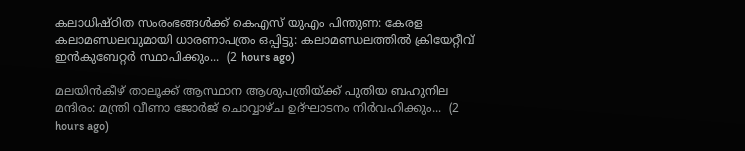കലാധിഷ്ഠിത സംരംഭങ്ങള്‍ക്ക് കെഎസ് യുഎം പിന്തുണ: കേരള കലാമണ്ഡലവുമായി ധാരണാപത്രം ഒപ്പിട്ടു: കലാമണ്ഡലത്തില്‍ ക്രിയേറ്റീവ് ഇന്‍കുബേറ്റര്‍ സ്ഥാപിക്കും...  (2 hours ago)

മലയിന്‍കീഴ് താലൂക്ക് ആസ്ഥാന ആശുപത്രിയ്ക്ക് പുതിയ ബഹുനില മന്ദിരം: മന്ത്രി വീണാ ജോര്‍ജ് ചൊവ്വാഴ്ച ഉദ്ഘാടനം നിര്‍വഹിക്കും...  (2 hours ago)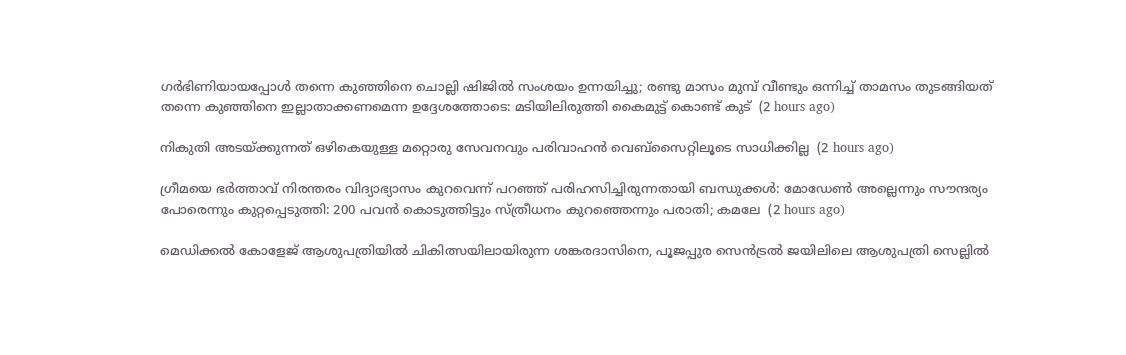ഗര്‍ഭിണിയായപ്പോള്‍ തന്നെ കുഞ്ഞിനെ ചൊല്ലി ഷിജില്‍ സംശയം ഉന്നയിച്ചു; രണ്ടു മാസം മുമ്പ് വീണ്ടും ഒന്നിച്ച് താമസം തുടങ്ങിയത് തന്നെ കുഞ്ഞിനെ ഇല്ലാതാക്കണമെന്ന ഉദ്ദേശത്തോടെ: മടിയിലിരുത്തി കൈമുട്ട് കൊണ്ട് കുട്  (2 hours ago)

നികുതി അടയ്ക്കുന്നത് ഒഴികെയുള്ള മറ്റൊരു സേവനവും പരിവാഹന്‍ വെബ്‌സൈറ്റിലൂടെ സാധിക്കില്ല  (2 hours ago)

ഗ്രീമയെ ഭർത്താവ് നിരന്തരം വിദ്യാഭ്യാസം കുറവെന്ന് പറഞ്ഞ് പരിഹസിച്ചിരുന്നതായി ബന്ധുക്കൾ: മോഡേണ്‍ അല്ലെന്നും സൗന്ദര്യം പോരെന്നും കുറ്റപ്പെടുത്തി: 200 പവൻ കൊടുത്തിട്ടും സ്ത്രീധനം കുറഞ്ഞെന്നും പരാതി; കമലേ  (2 hours ago)

മെഡിക്കൽ കോളേജ് ആശുപത്രിയിൽ ചികിത്സയിലായിരുന്ന ശങ്കരദാസിനെ, പൂജപ്പുര സെൻട്രൽ ജയിലിലെ ആശുപത്രി സെല്ലിൽ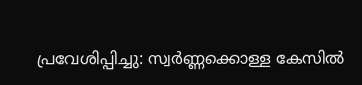പ്രവേശിപ്പിച്ചു: സ്വർണ്ണക്കൊള്ള കേസിൽ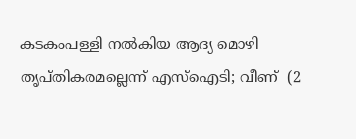കടകംപള്ളി നല്‍കിയ ആദ്യ മൊഴി തൃപ്തികരമല്ലെന്ന് എസ്‌ഐടി; വീണ്  (2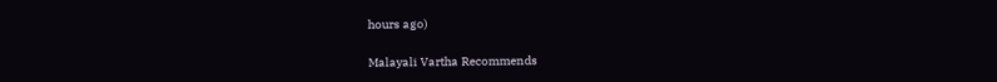hours ago)

Malayali Vartha Recommends